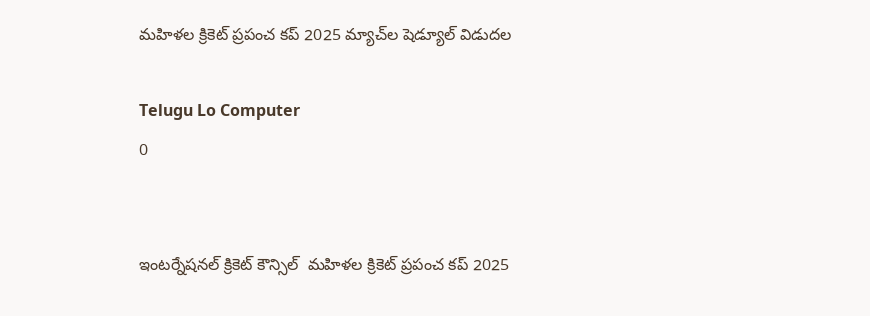మహిళల క్రికెట్ ప్రపంచ కప్ 2025 మ్యాచ్‌ల షెడ్యూల్ విడుదల

Telugu Lo Computer
0


ఇంటర్నేషనల్ క్రికెట్ కౌన్సిల్  మహిళల క్రికెట్ ప్రపంచ కప్ 2025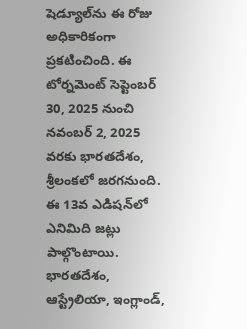షెడ్యూల్‌ను ఈ రోజు అధికారికంగా ప్రకటించింది. ఈ టోర్నమెంట్ సెప్టెంబర్ 30, 2025 నుంచి నవంబర్ 2, 2025 వరకు భారతదేశం, శ్రీలంకలో జరగనుంది. ఈ 13వ ఎడిషన్‌లో ఎనిమిది జట్లు పాల్గొంటాయి. భారతదేశం, ఆస్ట్రేలియా, ఇంగ్లాండ్,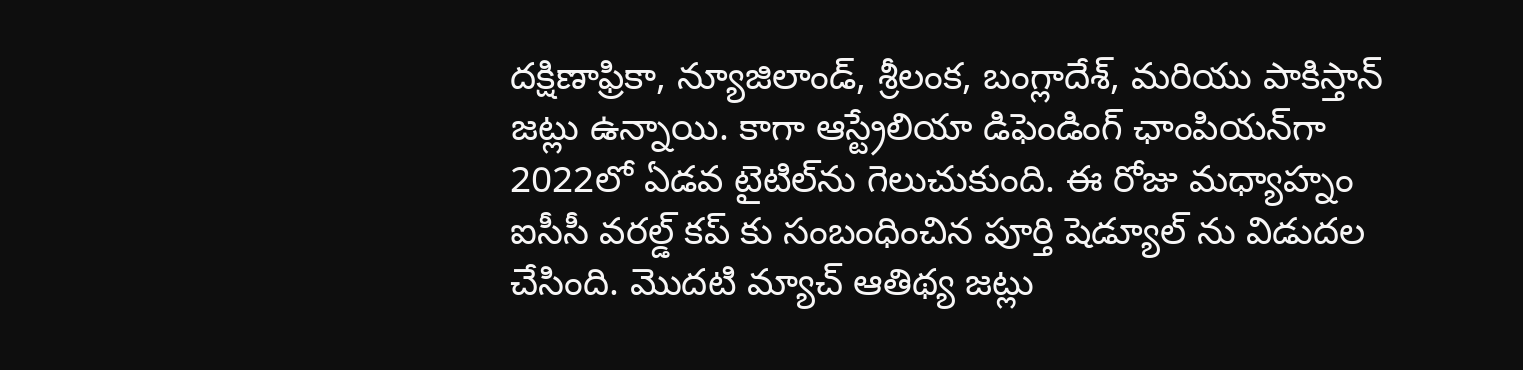దక్షిణాఫ్రికా, న్యూజిలాండ్, శ్రీలంక, బంగ్లాదేశ్, మరియు పాకిస్తాన్ జట్లు ఉన్నాయి. కాగా ఆస్ట్రేలియా డిఫెండింగ్ ఛాంపియన్‌గా 2022లో ఏడవ టైటిల్‌ను గెలుచుకుంది. ఈ రోజు మధ్యాహ్నం ఐసీసీ వరల్డ్ కప్ కు సంబంధించిన పూర్తి షెడ్యూల్ ను విడుదల చేసింది. మొదటి మ్యాచ్ ఆతిథ్య జట్లు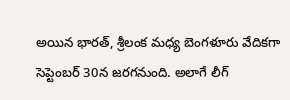అయిన భారత్, శ్రీలంక మధ్య బెంగళూరు వేదికగా సెప్టెంబర్ 30న జరగనుంది. అలాగే లీగ్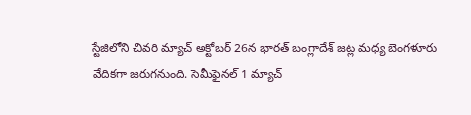స్టేజిలోని చివరి మ్యాచ్ అక్టోబర్ 26న భారత్ బంగ్లాదేశ్ జట్ల మధ్య బెంగళూరు వేదికగా జరుగనుంది. సెమీఫైనల్ 1 మ్యాచ్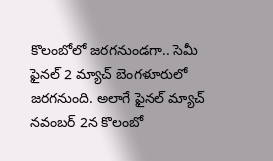కొలంబోలో జరగనుండగా.. సెమీ ఫైనల్ 2 మ్యాచ్ బెంగళూరులో జరగనుంది. అలాగే ఫైనల్ మ్యాచ్ నవంబర్ 2న కొలంబో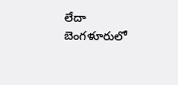లేదా బెంగళూరులో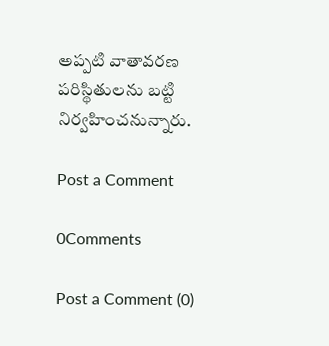అప్పటి వాతావరణ పరిస్థితులను బట్టి నిర్వహించనున్నారు.

Post a Comment

0Comments

Post a Comment (0)